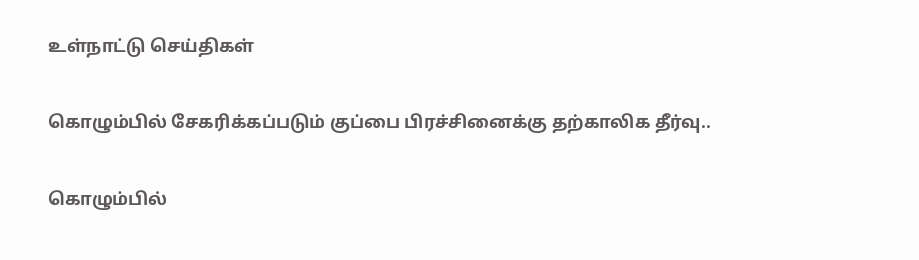உள்நாட்டு செய்திகள்

கொழும்பில் சேகரிக்கப்படும் குப்பை பிரச்சினைக்கு தற்காலிக தீர்வு..

கொழும்பில்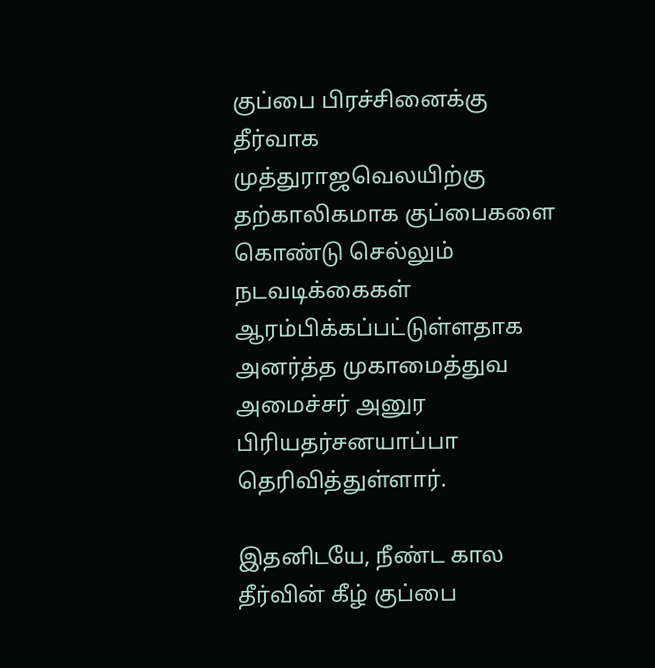குப்பை பிரச்சினைக்கு தீர்வாக முத்துராஜவெலயிற்கு தற்காலிகமாக குப்பைகளை கொண்டு செல்லும் நடவடிக்கைகள் ஆரம்பிக்கப்பட்டுள்ளதாக அனர்த்த முகாமைத்துவ அமைச்சர் அனுர பிரியதர்சனயாப்பா தெரிவித்துள்ளார்.

இதனிடயே, நீண்ட கால தீர்வின் கீழ் குப்பை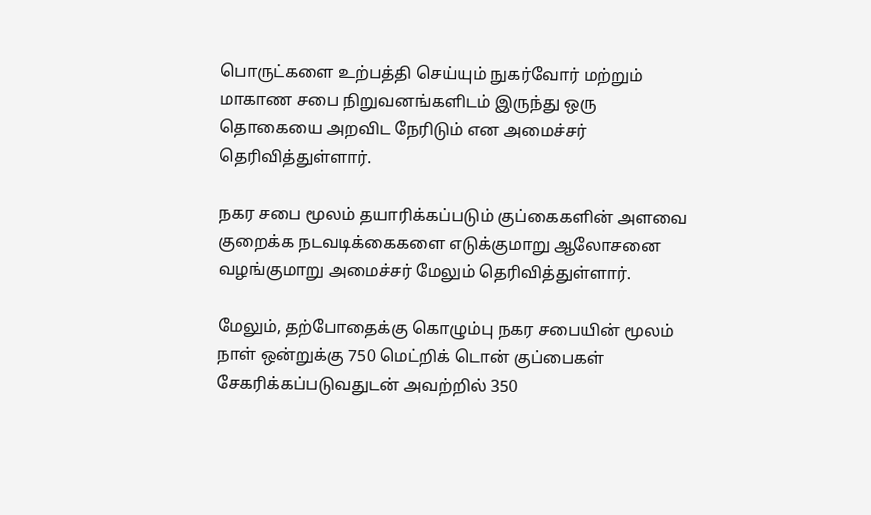பொருட்களை உற்பத்தி செய்யும் நுகர்வோர் மற்றும் மாகாண சபை நிறுவனங்களிடம் இருந்து ஒரு தொகையை அறவிட நேரிடும் என அமைச்சர் தெரிவித்துள்ளார்.

நகர சபை மூலம் தயாரிக்கப்படும் குப்கைகளின் அளவை குறைக்க நடவடிக்கைகளை எடுக்குமாறு ஆலோசனை வழங்குமாறு அமைச்சர் மேலும் தெரிவித்துள்ளார்.

மேலும், தற்போதைக்கு கொழும்பு நகர சபையின் மூலம் நாள் ஒன்றுக்கு 750 மெட்றிக் டொன் குப்பைகள் சேகரிக்கப்படுவதுடன் அவற்றில் 350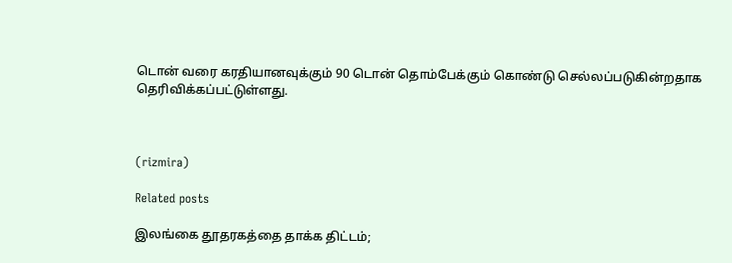டொன் வரை கரதியானவுக்கும் 90 டொன் தொம்பேக்கும் கொண்டு செல்லப்படுகின்றதாக தெரிவிக்கப்பட்டுள்ளது.



(rizmira)

Related posts

இலங்கை தூதரகத்தை தாக்க திட்டம்;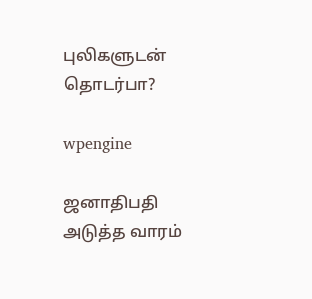புலிகளுடன் தொடர்பா?

wpengine

ஜனாதிபதி அடுத்த வாரம்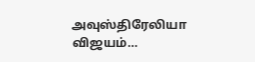அவுஸ்திரேலியா விஜயம்…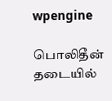wpengine

பொலிதீன் தடையில்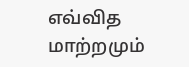எவ்வித மாற்றமும்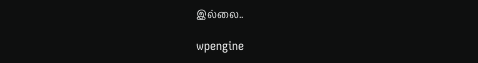இல்லை..

wpengine